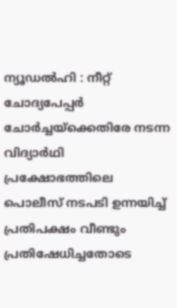ന്യൂഡൽഹി : നീറ്റ് ചോദ്യപേപ്പർ ചോർച്ചയ്ക്കെതിരേ നടന്ന വിദ്യാർഥി പ്രക്ഷോഭത്തിലെ പൊലീസ് നടപടി ഉന്നയിച്ച് പ്രതിപക്ഷം വീണ്ടും പ്രതിഷേധിച്ചതോടെ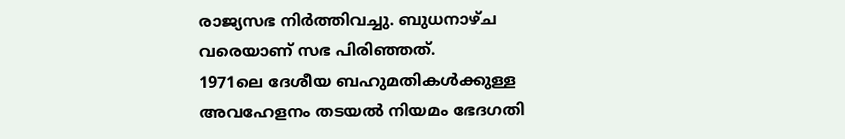രാജ്യസഭ നിർത്തിവച്ചു. ബുധനാഴ്ച വരെയാണ് സഭ പിരിഞ്ഞത്.
1971ലെ ദേശീയ ബഹുമതികൾക്കുള്ള അവഹേളനം തടയൽ നിയമം ഭേദഗതി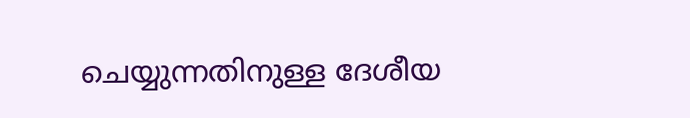ചെയ്യുന്നതിനുള്ള ദേശീയ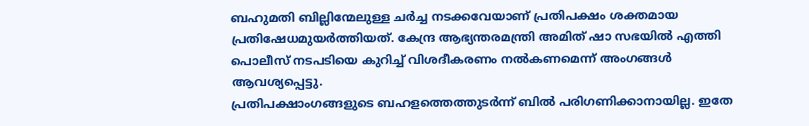ബഹുമതി ബില്ലിന്മേലുള്ള ചർച്ച നടക്കവേയാണ് പ്രതിപക്ഷം ശക്തമായ പ്രതിഷേധമുയർത്തിയത്. കേന്ദ്ര ആഭ്യന്തരമന്ത്രി അമിത് ഷാ സഭയിൽ എത്തി പൊലീസ് നടപടിയെ കുറിച്ച് വിശദീകരണം നൽകണമെന്ന് അംഗങ്ങൾ ആവശ്യപ്പെട്ടു.
പ്രതിപക്ഷാംഗങ്ങളുടെ ബഹളത്തെത്തുടർന്ന് ബിൽ പരിഗണിക്കാനായില്ല. ഇതേ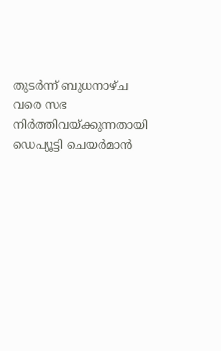തുടർന്ന് ബുധനാഴ്ച വരെ സഭ നിർത്തിവയ്ക്കുന്നതായി ഡെപ്യൂട്ടി ചെയർമാൻ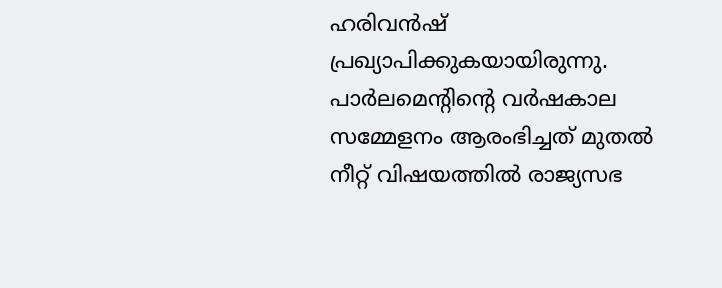ഹരിവൻഷ് പ്രഖ്യാപിക്കുകയായിരുന്നു. പാർലമെന്റിന്റെ വർഷകാല സമ്മേളനം ആരംഭിച്ചത് മുതൽ നീറ്റ് വിഷയത്തിൽ രാജ്യസഭ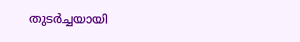തുടർച്ചയായി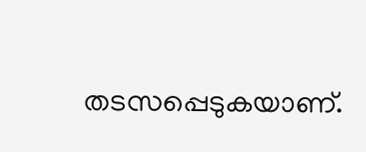തടസപ്പെടുകയാണ്.